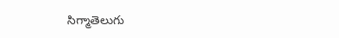సిగ్మాతెలుగు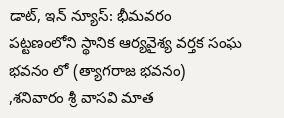డాట్, ఇన్ న్యూస్: భీమవరం పట్టణంలోని స్థానిక ఆర్యవైశ్య వర్తక సంఘ భవనం లో (త్యాగరాజ భవనం) ,శనివారం శ్రీ వాసవి మాత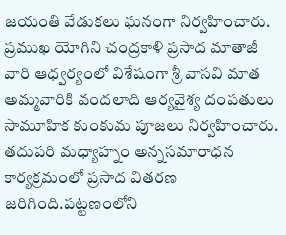జయంతి వేడుకలు ఘనంగా నిర్వహించారు. ప్రముఖ యోగిని చంద్రకాళి ప్రసాద మాతాజీ వారి ఆధ్వర్యంలో విశేషంగా శ్రీ వాసవి మాత అమ్మవారికి వందలాది ఆర్యవైశ్య దంపతులు సామూహిక కుంకుమ పూజలు నిర్వహించారు. తదుపరి మధ్యాహ్నం అన్నసమారాధన కార్యక్రమంలో ప్రసాద వితరణ జరిగింది.పట్టణంలోని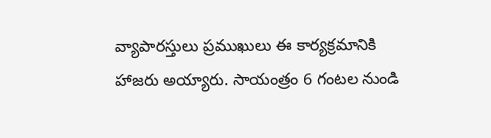వ్యాపారస్తులు ప్రముఖులు ఈ కార్యక్రమానికి హాజరు అయ్యారు. సాయంత్రం 6 గంటల నుండి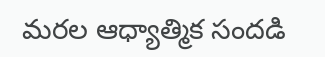మరల ఆధ్యాత్మిక సందడి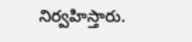నిర్వహిస్తారు.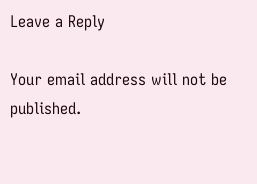Leave a Reply

Your email address will not be published.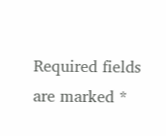Required fields are marked *